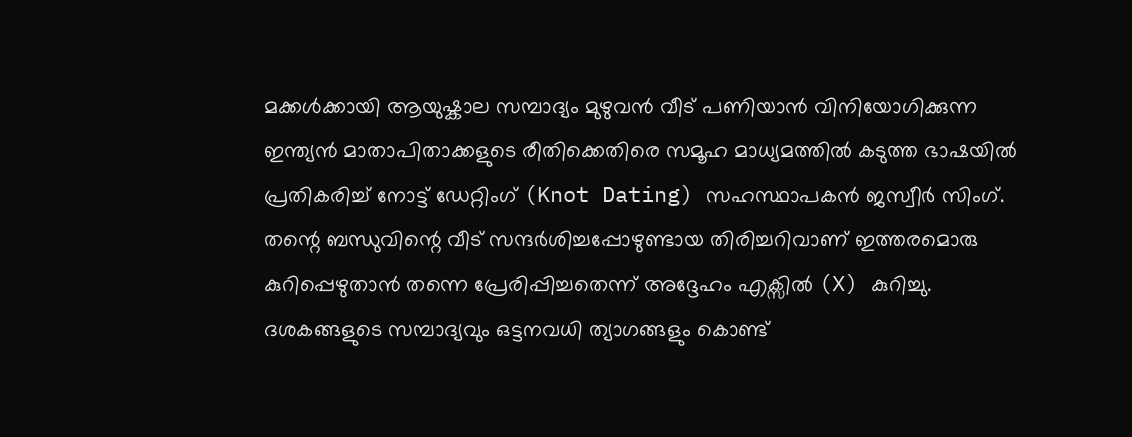മക്കൾക്കായി ആയുഷ്കാല സമ്പാദ്യം മുഴുവൻ വീട് പണിയാൻ വിനിയോഗിക്കുന്ന ഇന്ത്യൻ മാതാപിതാക്കളുടെ രീതിക്കെതിരെ സമൂഹ മാധ്യമത്തിൽ കടുത്ത ഭാഷയിൽ പ്രതികരിച്ച് നോട്ട് ഡേറ്റിംഗ് (Knot Dating) സഹസ്ഥാപകൻ ജസ്വീർ സിംഗ്. തന്റെ ബന്ധുവിന്റെ വീട് സന്ദർശിച്ചപ്പോഴുണ്ടായ തിരിച്ചറിവാണ് ഇത്തരമൊരു കുറിപ്പെഴുതാൻ തന്നെ പ്രേരിപ്പിച്ചതെന്ന് അദ്ദേഹം എക്സിൽ (X) കുറിച്ചു. ദശകങ്ങളുടെ സമ്പാദ്യവും ഒട്ടനവധി ത്യാഗങ്ങളും കൊണ്ട്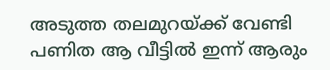അടുത്ത തലമുറയ്ക്ക് വേണ്ടി പണിത ആ വീട്ടിൽ ഇന്ന് ആരും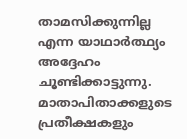താമസിക്കുന്നില്ല എന്ന യാഥാർത്ഥ്യം അദ്ദേഹം ചൂണ്ടിക്കാട്ടുന്നു.
മാതാപിതാക്കളുടെ പ്രതീക്ഷകളും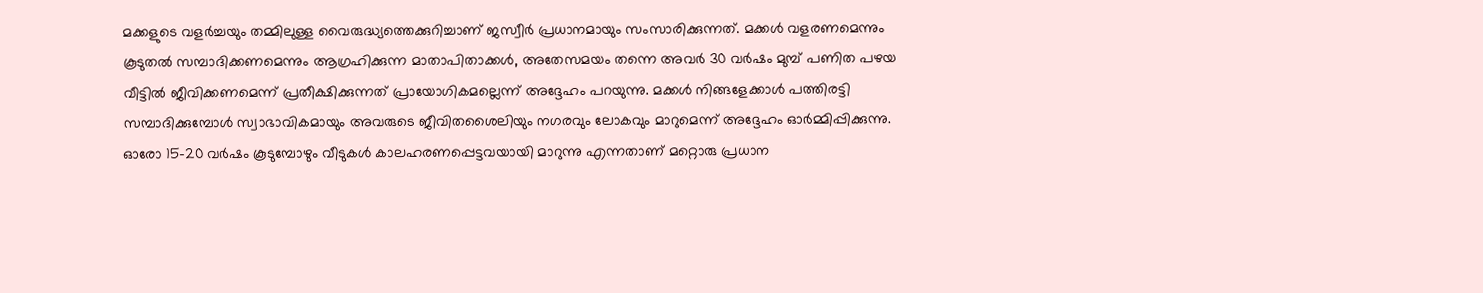മക്കളുടെ വളർച്ചയും തമ്മിലുള്ള വൈരുദ്ധ്യത്തെക്കുറിച്ചാണ് ജസ്വീർ പ്രധാനമായും സംസാരിക്കുന്നത്. മക്കൾ വളരണമെന്നും കൂടുതൽ സമ്പാദിക്കണമെന്നും ആഗ്രഹിക്കുന്ന മാതാപിതാക്കൾ, അതേസമയം തന്നെ അവർ 30 വർഷം മുമ്പ് പണിത പഴയ വീട്ടിൽ ജീവിക്കണമെന്ന് പ്രതീക്ഷിക്കുന്നത് പ്രായോഗികമല്ലെന്ന് അദ്ദേഹം പറയുന്നു. മക്കൾ നിങ്ങളേക്കാൾ പത്തിരട്ടി സമ്പാദിക്കുമ്പോൾ സ്വാഭാവികമായും അവരുടെ ജീവിതശൈലിയും നഗരവും ലോകവും മാറുമെന്ന് അദ്ദേഹം ഓർമ്മിപ്പിക്കുന്നു.
ഓരോ 15-20 വർഷം കൂടുമ്പോഴും വീടുകൾ കാലഹരണപ്പെട്ടവയായി മാറുന്നു എന്നതാണ് മറ്റൊരു പ്രധാന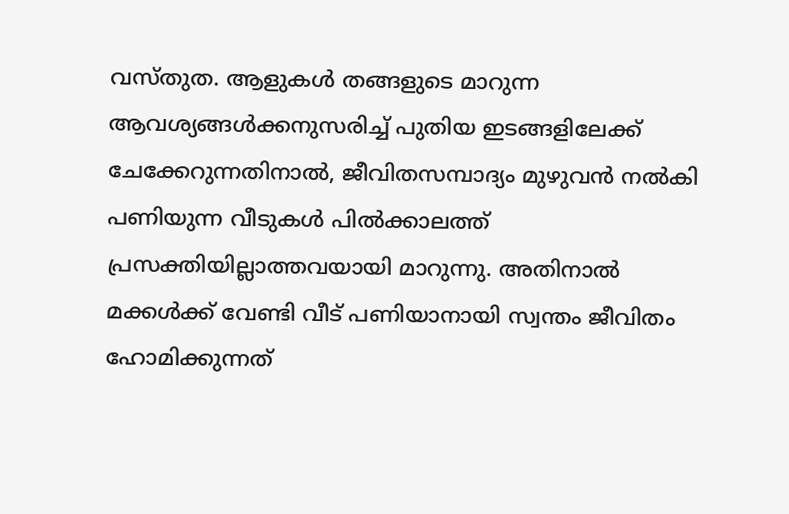വസ്തുത. ആളുകൾ തങ്ങളുടെ മാറുന്ന ആവശ്യങ്ങൾക്കനുസരിച്ച് പുതിയ ഇടങ്ങളിലേക്ക് ചേക്കേറുന്നതിനാൽ, ജീവിതസമ്പാദ്യം മുഴുവൻ നൽകി പണിയുന്ന വീടുകൾ പിൽക്കാലത്ത് പ്രസക്തിയില്ലാത്തവയായി മാറുന്നു. അതിനാൽ മക്കൾക്ക് വേണ്ടി വീട് പണിയാനായി സ്വന്തം ജീവിതം ഹോമിക്കുന്നത്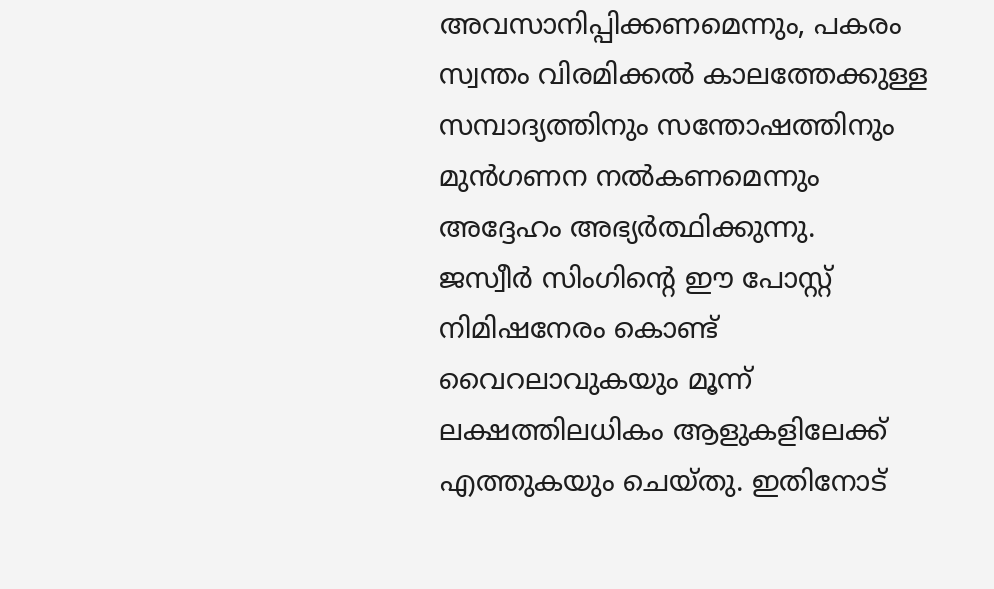അവസാനിപ്പിക്കണമെന്നും, പകരം സ്വന്തം വിരമിക്കൽ കാലത്തേക്കുള്ള സമ്പാദ്യത്തിനും സന്തോഷത്തിനും മുൻഗണന നൽകണമെന്നും അദ്ദേഹം അഭ്യർത്ഥിക്കുന്നു.
ജസ്വീർ സിംഗിന്റെ ഈ പോസ്റ്റ് നിമിഷനേരം കൊണ്ട് വൈറലാവുകയും മൂന്ന് ലക്ഷത്തിലധികം ആളുകളിലേക്ക് എത്തുകയും ചെയ്തു. ഇതിനോട്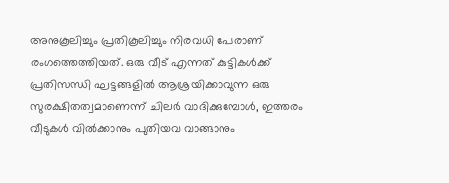അനുകൂലിച്ചും പ്രതികൂലിച്ചും നിരവധി പേരാണ് രംഗത്തെത്തിയത്. ഒരു വീട് എന്നത് കുട്ടികൾക്ക് പ്രതിസന്ധി ഘട്ടങ്ങളിൽ ആശ്രയിക്കാവുന്ന ഒരു സുരക്ഷിതത്വമാണെന്ന് ചിലർ വാദിക്കുമ്പോൾ, ഇത്തരം വീടുകൾ വിൽക്കാനും പുതിയവ വാങ്ങാനും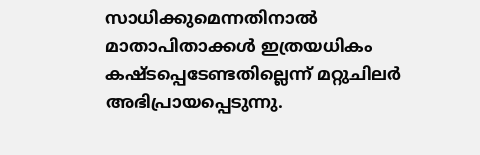സാധിക്കുമെന്നതിനാൽ മാതാപിതാക്കൾ ഇത്രയധികം കഷ്ടപ്പെടേണ്ടതില്ലെന്ന് മറ്റുചിലർ അഭിപ്രായപ്പെടുന്നു.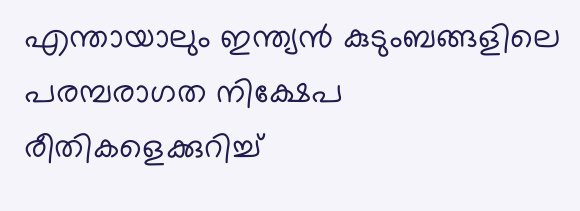എന്തായാലും ഇന്ത്യൻ കുടുംബങ്ങളിലെ പരമ്പരാഗത നിക്ഷേപ രീതികളെക്കുറിച്ച്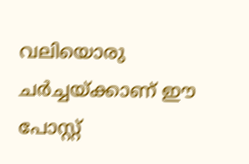വലിയൊരു ചർച്ചയ്ക്കാണ് ഈ പോസ്റ്റ്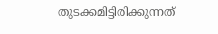തുടക്കമിട്ടിരിക്കുന്നത്